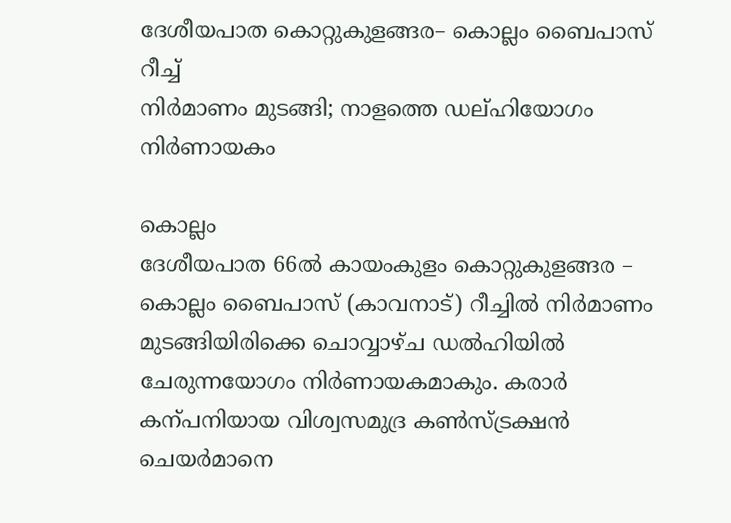ദേശീയപാത കൊറ്റുകുളങ്ങര– കൊല്ലം ബൈപാസ് റീച്ച്
നിർമാണം മുടങ്ങി; നാളത്തെ ഡല്ഹിയോഗം നിർണായകം

കൊല്ലം
ദേശീയപാത 66ൽ കായംകുളം കൊറ്റുകുളങ്ങര – കൊല്ലം ബൈപാസ് (കാവനാട്) റീച്ചിൽ നിർമാണം മുടങ്ങിയിരിക്കെ ചൊവ്വാഴ്ച ഡൽഹിയിൽ ചേരുന്നയോഗം നിർണായകമാകും. കരാർ കന്പനിയായ വിശ്വസമുദ്ര കൺസ്ട്രക്ഷൻ ചെയർമാനെ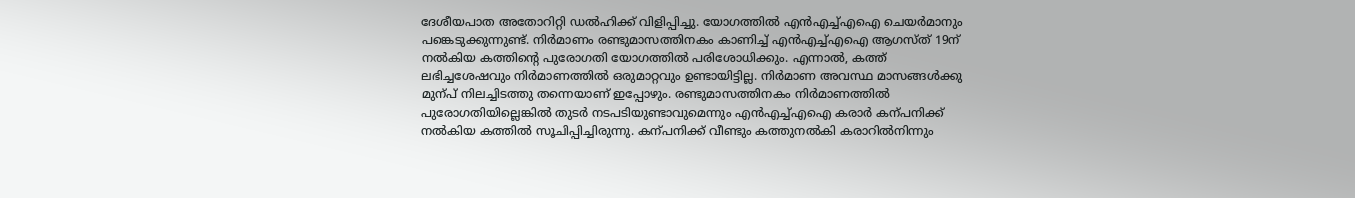ദേശീയപാത അതോറിറ്റി ഡൽഹിക്ക് വിളിപ്പിച്ചു. യോഗത്തിൽ എൻഎച്ച്എഐ ചെയർമാനും പങ്കെടുക്കുന്നുണ്ട്. നിർമാണം രണ്ടുമാസത്തിനകം കാണിച്ച് എൻഎച്ച്എഐ ആഗസ്ത് 19ന് നൽകിയ കത്തിന്റെ പുരോഗതി യോഗത്തിൽ പരിശോധിക്കും. എന്നാൽ, കത്ത് ലഭിച്ചശേഷവും നിർമാണത്തിൽ ഒരുമാറ്റവും ഉണ്ടായിട്ടില്ല. നിർമാണ അവസ്ഥ മാസങ്ങൾക്കു മുന്പ് നിലച്ചിടത്തു തന്നെയാണ് ഇപ്പോഴും. രണ്ടുമാസത്തിനകം നിർമാണത്തിൽ പുരോഗതിയില്ലെങ്കിൽ തുടർ നടപടിയുണ്ടാവുമെന്നും എൻഎച്ച്എഐ കരാർ കന്പനിക്ക് നൽകിയ കത്തിൽ സൂചിപ്പിച്ചിരുന്നു. കന്പനിക്ക് വീണ്ടും കത്തുനൽകി കരാറിൽനിന്നും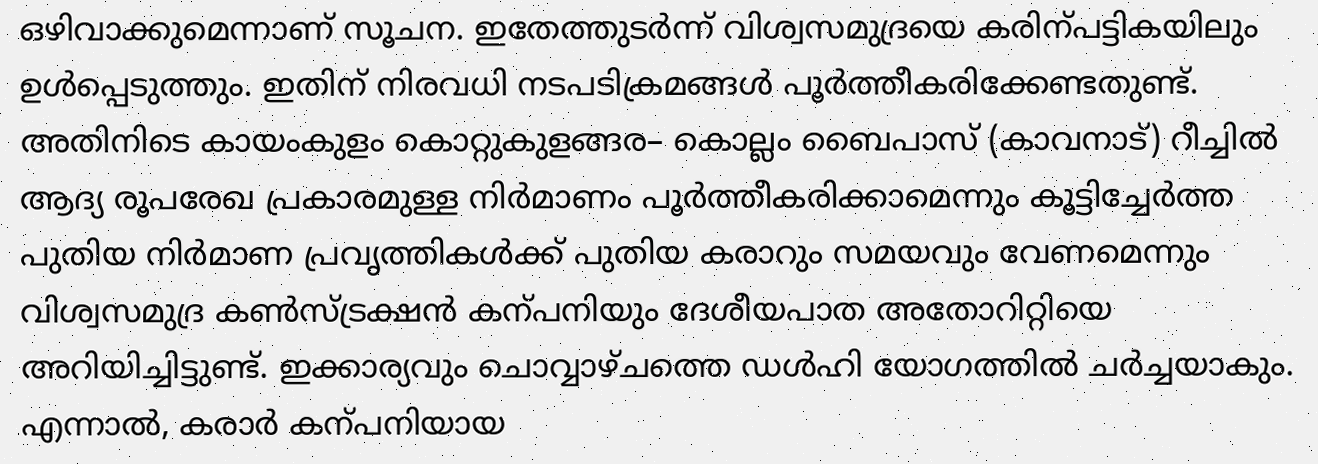ഒഴിവാക്കുമെന്നാണ് സൂചന. ഇതേത്തുടർന്ന് വിശ്വസമുദ്രയെ കരിന്പട്ടികയിലും ഉൾപ്പെടുത്തും. ഇതിന് നിരവധി നടപടിക്രമങ്ങൾ പൂർത്തീകരിക്കേണ്ടതുണ്ട്. അതിനിടെ കായംകുളം കൊറ്റുകുളങ്ങര– കൊല്ലം ബൈപാസ് (കാവനാട്) റീച്ചിൽ ആദ്യ രൂപരേഖ പ്രകാരമുള്ള നിർമാണം പൂർത്തീകരിക്കാമെന്നും കൂട്ടിച്ചേർത്ത പുതിയ നിർമാണ പ്രവൃത്തികൾക്ക് പുതിയ കരാറും സമയവും വേണമെന്നും വിശ്വസമുദ്ര കൺസ്ട്രക്ഷൻ കന്പനിയും ദേശീയപാത അതോറിറ്റിയെ അറിയിച്ചിട്ടുണ്ട്. ഇക്കാര്യവും ചൊവ്വാഴ്ചത്തെ ഡൾഹി യോഗത്തിൽ ചർച്ചയാകും. എന്നാൽ, കരാർ കന്പനിയായ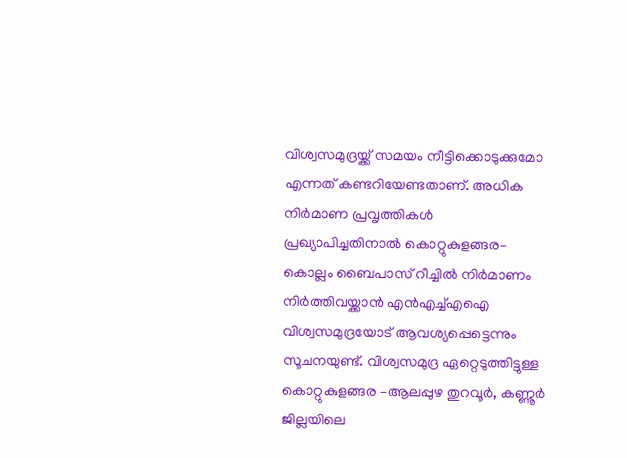വിശ്വസമുദ്രയ്ക്ക് സമയം നീട്ടിക്കൊടുക്കുമോ എന്നത് കണ്ടറിയേണ്ടതാണ്. അധിക നിർമാണ പ്രവൃത്തികൾ പ്രഖ്യാപിച്ചതിനാൽ കൊറ്റുകുളങ്ങര– കൊല്ലം ബൈപാസ് റീച്ചിൽ നിർമാണം നിർത്തിവയ്ക്കാൻ എൻഎച്ച്എഐ വിശ്വസമുദ്രയോട് ആവശ്യപ്പെട്ടെന്നും സൂചനയുണ്ട്. വിശ്വസമുദ്ര ഏറ്റെടുത്തിട്ടുള്ള കൊറ്റുകുളങ്ങര –ആലപ്പുഴ തുറവൂർ, കണ്ണൂർ ജില്ലയിലെ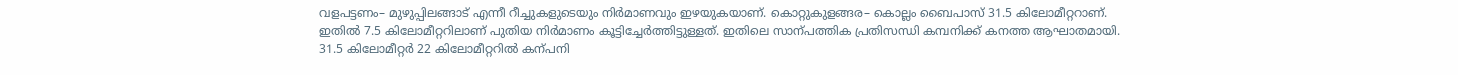വളപട്ടണം– മുഴുപ്പിലങ്ങാട് എന്നീ റീച്ചുകളുടെയും നിർമാണവും ഇഴയുകയാണ്. കൊറ്റുകുളങ്ങര– കൊല്ലം ബൈപാസ് 31.5 കിലോമീറ്ററാണ്. ഇതിൽ 7.5 കിലോമീറ്ററിലാണ് പുതിയ നിർമാണം കൂട്ടിച്ചേർത്തിട്ടുള്ളത്. ഇതിലെ സാന്പത്തിക പ്രതിസന്ധി കമ്പനിക്ക് കനത്ത ആഘാതമായി. 31.5 കിലോമീറ്റർ 22 കിലോമീറ്ററിൽ കന്പനി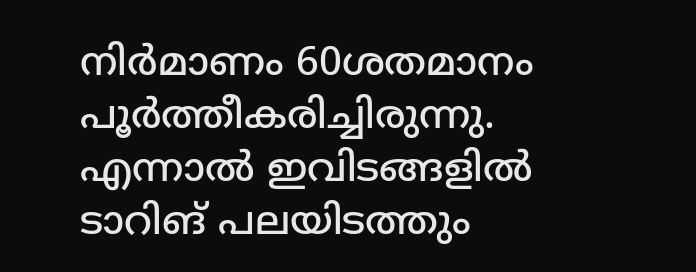നിർമാണം 60ശതമാനം പൂർത്തീകരിച്ചിരുന്നു. എന്നാൽ ഇവിടങ്ങളിൽ ടാറിങ് പലയിടത്തും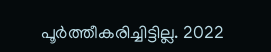പൂർത്തീകരിച്ചിട്ടില്ല. 2022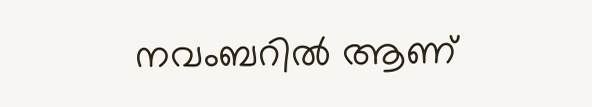നവംബറിൽ ആണ്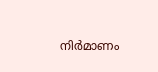നിർമാണം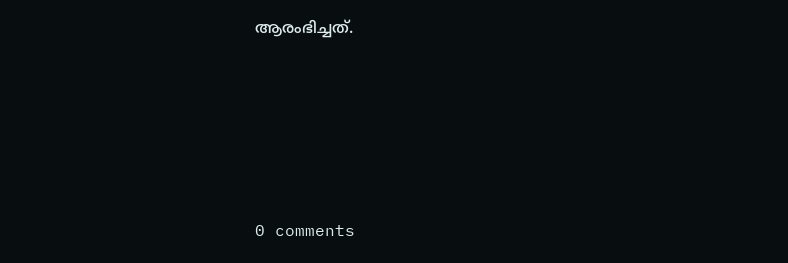ആരംഭിച്ചത്.








0 comments